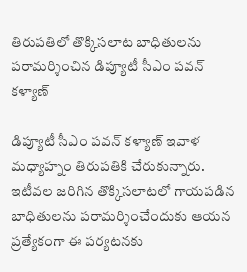తిరుపతిలో తొక్కిసలాట బాధితులను పరామర్శించిన డిప్యూటీ సీఎం పవన్ కళ్యాణ్

డిప్యూటీ సీఎం పవన్ కళ్యాణ్ ఇవాళ మధ్యాహ్నం తిరుపతికి చేరుకున్నారు. ఇటీవల జరిగిన తొక్కిసలాటలో గాయపడిన బాధితులను పరామర్శించేందుకు ఆయన ప్రత్యేకంగా ఈ పర్యటనకు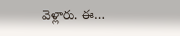వెళ్లారు. ఈ…